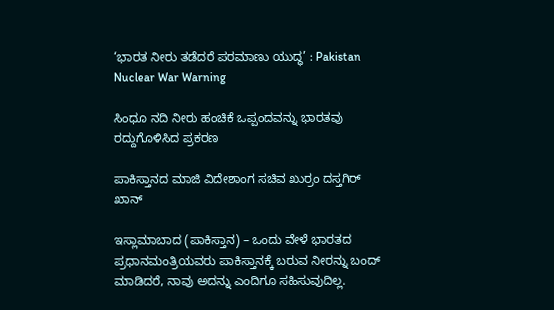‘ಭಾರತ ನೀರು ತಡೆದರೆ ಪರಮಾಣು ಯುದ್ಧ’ : Pakistan Nuclear War Warning

ಸಿಂಧೂ ನದಿ ನೀರು ಹಂಚಿಕೆ ಒಪ್ಪಂದವನ್ನು ಭಾರತವು ರದ್ದುಗೊಳಿಸಿದ ಪ್ರಕರಣ

ಪಾಕಿಸ್ತಾನದ ಮಾಜಿ ವಿದೇಶಾಂಗ ಸಚಿವ ಖುರ್ರಂ ದಸ್ತಗಿರ್ ಖಾನ್

ಇಸ್ಲಾಮಾಬಾದ (ಪಾಕಿಸ್ತಾನ) – ಒಂದು ವೇಳೆ ಭಾರತದ ಪ್ರಧಾನಮಂತ್ರಿಯವರು ಪಾಕಿಸ್ತಾನಕ್ಕೆ ಬರುವ ನೀರನ್ನು ಬಂದ್ ಮಾಡಿದರೆ, ನಾವು ಅದನ್ನು ಎಂದಿಗೂ ಸಹಿಸುವುದಿಲ್ಲ.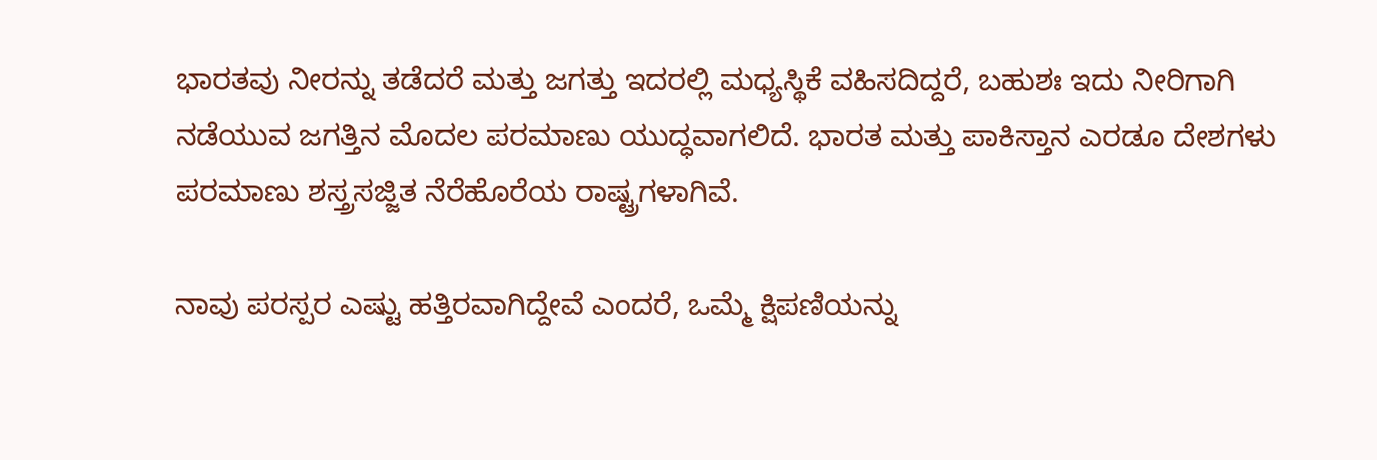ಭಾರತವು ನೀರನ್ನು ತಡೆದರೆ ಮತ್ತು ಜಗತ್ತು ಇದರಲ್ಲಿ ಮಧ್ಯಸ್ಥಿಕೆ ವಹಿಸದಿದ್ದರೆ, ಬಹುಶಃ ಇದು ನೀರಿಗಾಗಿ ನಡೆಯುವ ಜಗತ್ತಿನ ಮೊದಲ ಪರಮಾಣು ಯುದ್ಧವಾಗಲಿದೆ. ಭಾರತ ಮತ್ತು ಪಾಕಿಸ್ತಾನ ಎರಡೂ ದೇಶಗಳು ಪರಮಾಣು ಶಸ್ತ್ರಸಜ್ಜಿತ ನೆರೆಹೊರೆಯ ರಾಷ್ಟ್ರಗಳಾಗಿವೆ.

ನಾವು ಪರಸ್ಪರ ಎಷ್ಟು ಹತ್ತಿರವಾಗಿದ್ದೇವೆ ಎಂದರೆ, ಒಮ್ಮೆ ಕ್ಷಿಪಣಿಯನ್ನು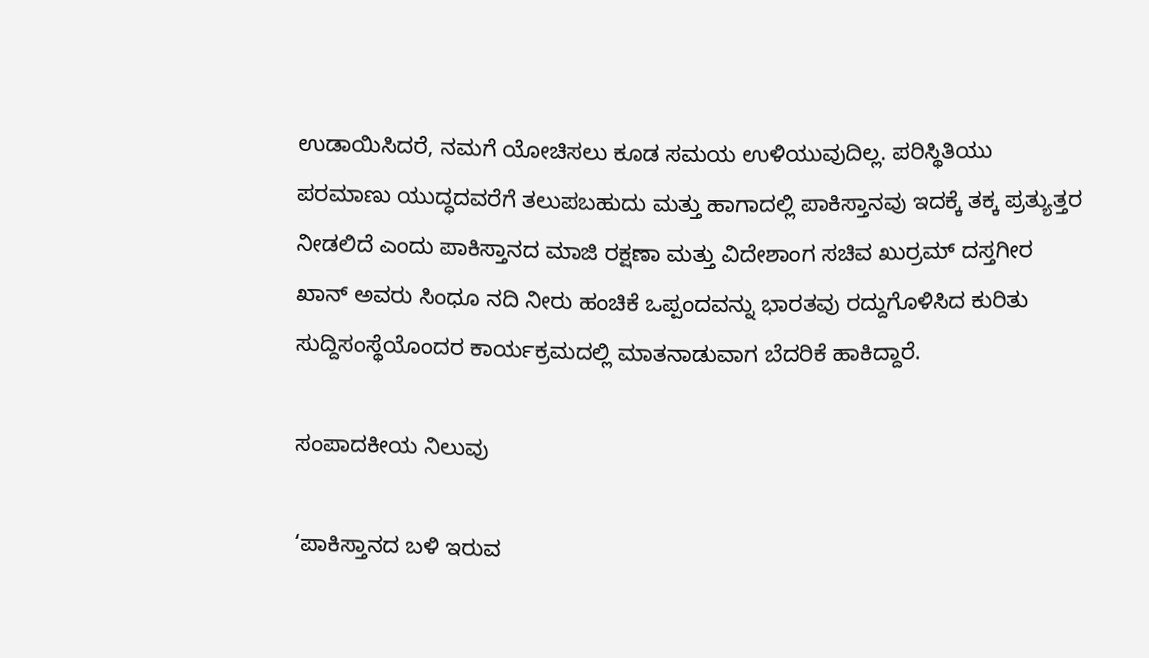ಉಡಾಯಿಸಿದರೆ, ನಮಗೆ ಯೋಚಿಸಲು ಕೂಡ ಸಮಯ ಉಳಿಯುವುದಿಲ್ಲ. ಪರಿಸ್ಥಿತಿಯು ಪರಮಾಣು ಯುದ್ಧದವರೆಗೆ ತಲುಪಬಹುದು ಮತ್ತು ಹಾಗಾದಲ್ಲಿ ಪಾಕಿಸ್ತಾನವು ಇದಕ್ಕೆ ತಕ್ಕ ಪ್ರತ್ಯುತ್ತರ ನೀಡಲಿದೆ ಎಂದು ಪಾಕಿಸ್ತಾನದ ಮಾಜಿ ರಕ್ಷಣಾ ಮತ್ತು ವಿದೇಶಾಂಗ ಸಚಿವ ಖುರ್ರಮ್ ದಸ್ತಗೀರ ಖಾನ್ ಅವರು ಸಿಂಧೂ ನದಿ ನೀರು ಹಂಚಿಕೆ ಒಪ್ಪಂದವನ್ನು ಭಾರತವು ರದ್ದುಗೊಳಿಸಿದ ಕುರಿತು ಸುದ್ದಿಸಂಸ್ಥೆಯೊಂದರ ಕಾರ್ಯಕ್ರಮದಲ್ಲಿ ಮಾತನಾಡುವಾಗ ಬೆದರಿಕೆ ಹಾಕಿದ್ದಾರೆ.

ಸಂಪಾದಕೀಯ ನಿಲುವು

‘ಪಾಕಿಸ್ತಾನದ ಬಳಿ ಇರುವ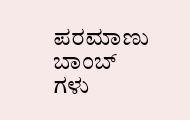ಪರಮಾಣು ಬಾಂಬ್‌ ಗಳು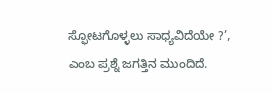ಸ್ಫೋಟಗೊಳ್ಳಲು ಸಾಧ್ಯವಿದೆಯೇ ?’, ಎಂಬ ಪ್ರಶ್ನೆ ಜಗತ್ತಿನ ಮುಂದಿದೆ.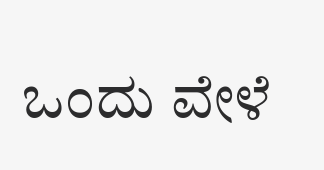ಒಂದು ವೇಳೆ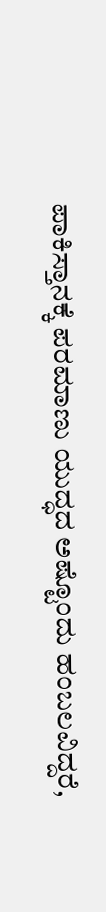ಪಾಕಿಸ್ತಾನಕ್ಕೆ ಪರಮಾಣು ಯುದ್ಧದ ಅಷ್ಟೊಂದು ಹಂಬಲವಿದ್ದರೆ,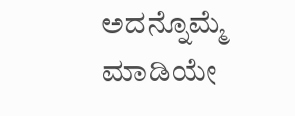ಅದನ್ನೊಮ್ಮೆ ಮಾಡಿಯೇ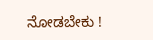ನೋಡಬೇಕು !